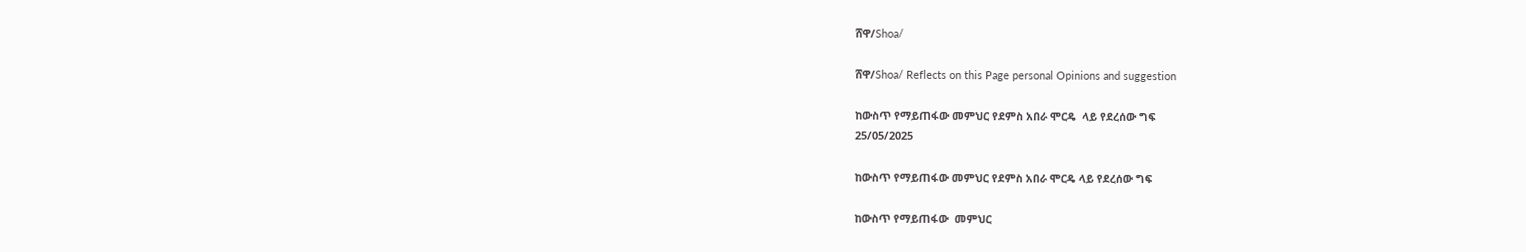ሸዋ/Shoa/

ሸዋ/Shoa/ Reflects on this Page personal Opinions and suggestion

ከውስጥ የማይጠፋው መምህር የደምስ አበራ ሞርዴ  ላይ የደረሰው ግፍ
25/05/2025

ከውስጥ የማይጠፋው መምህር የደምስ አበራ ሞርዴ ላይ የደረሰው ግፍ

ከውስጥ የማይጠፋው  መምህር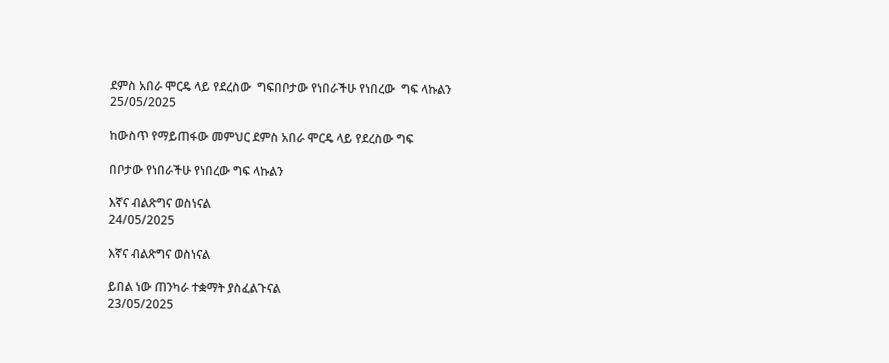ደምስ አበራ ሞርዴ ላይ የደረስው  ግፍበቦታው የነበራችሁ የነበረው  ግፍ ላኩልን
25/05/2025

ከውስጥ የማይጠፋው መምህር ደምስ አበራ ሞርዴ ላይ የደረስው ግፍ

በቦታው የነበራችሁ የነበረው ግፍ ላኩልን

እኛና ብልጽግና ወስነናል
24/05/2025

እኛና ብልጽግና ወስነናል

ይበል ነው ጠንካራ ተቋማት ያስፈልጉናል
23/05/2025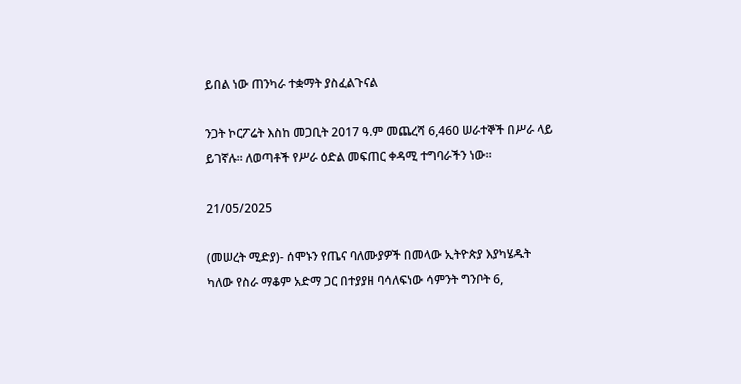ይበል ነው ጠንካራ ተቋማት ያስፈልጉናል

ንጋት ኮርፖሬት እስከ መጋቢት 2017 ዓ.ም መጨረሻ 6,460 ሠራተኞች በሥራ ላይ ይገኛሉ። ለወጣቶች የሥራ ዕድል መፍጠር ቀዳሚ ተግባራችን ነው።

21/05/2025

(መሠረት ሚድያ)- ሰሞኑን የጤና ባለሙያዎች በመላው ኢትዮጵያ እያካሄዱት ካለው የስራ ማቆም አድማ ጋር በተያያዘ ባሳለፍነው ሳምንት ግንቦት 6,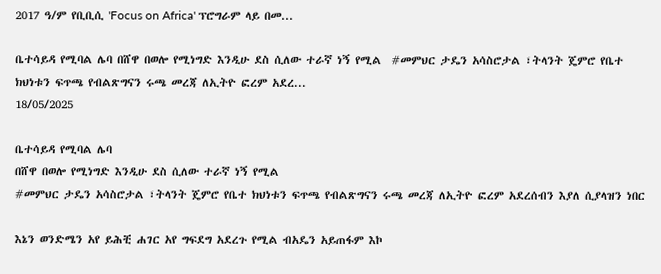2017 ዓ/ም የቢቢሲ 'Focus on Africa' ፕሮግራም ላይ በመ...

ቤተሳይዳ የሚባል ሌባ በሸዋ በወሎ የሚነግድ እንዲሁ ደስ ሲለው ተራኛ ነኝ የሚል  #መምህር ታዴን አሳስሮታል ፣ትላንት ጄምሮ የቤተ ክህነቱን ፍጥጫ የብልጽግናን ሩጫ መረጃ ለኢትዮ ፎረም አደረ...
18/05/2025

ቤተሳይዳ የሚባል ሌባ
በሸዋ በወሎ የሚነግድ እንዲሁ ደስ ሲለው ተራኛ ነኝ የሚል
#መምህር ታዴን አሳስሮታል ፣ትላንት ጄምሮ የቤተ ክህነቱን ፍጥጫ የብልጽግናን ሩጫ መረጃ ለኢትዮ ፎረም አደረሰብን እያለ ሲያላዝን ነበር

እኔን ወንድሜን አየ ይሕቺ ሐገር አየ ግፍደግ አደረጉ የሚል ብአዴን አይጠፋም እኮ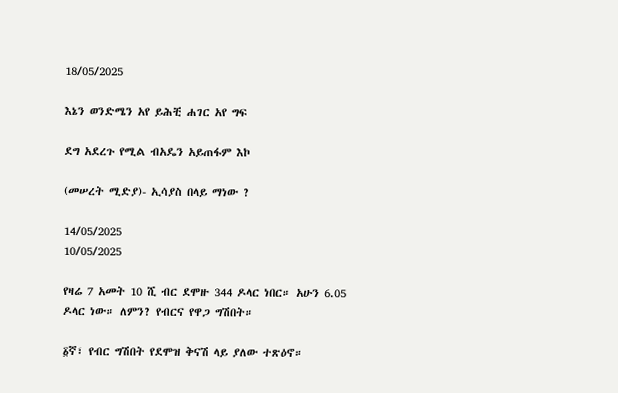18/05/2025

እኔን ወንድሜን አየ ይሕቺ ሐገር አየ ግፍ

ደግ አደረጉ የሚል ብአዴን አይጠፋም እኮ

(መሠረት ሚድያ)- ኢሳያስ በላይ ማነው ?

14/05/2025
10/05/2025

የዛሬ 7 አመት 10 ሺ ብር ደሞዙ 344 ዶላር ነበር። አሁን 6.05 ዶላር ነው። ለምን? የብርና የዋጋ ግሽበት።

፩ኛ፣ የብር ግሽበት የደሞዝ ቅናሽ ላይ ያለው ተጽዕኖ።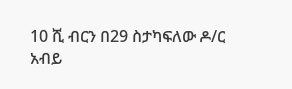10 ሺ ብርን በ29 ስታካፍለው ዶ/ር አብይ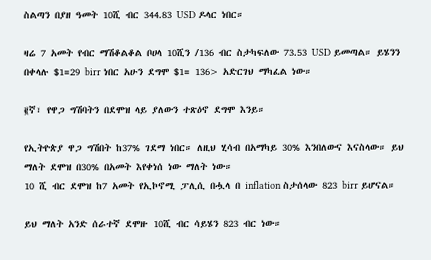ስልጣን በያዘ ዓመት 10ሺ ብር 344.83 USD ዶላር ነበር።

ዛሬ 7 አመት የብር ማሽቆልቆል ቦሀላ 10ሺን /136 ብር ስታካፍለው 73.53 USD ይመጣል። ይሄንን በቀላሉ $1=29 birr ነበር አሁን ደግሞ $1= 136> አድርገህ ማካፈል ነው።

፪ኛ፣ የዋጋ ግሽባትን በደሞዝ ላይ ያለውን ተጽዕኖ ደግሞ እንይ።

የኢትዮጵያ ዋጋ ግሽበት ከ37% ገደማ ነበር። ለዚህ ሂሳብ በአማካይ 30% እንበለውና እናስላው። ይህ ማለት ደሞዝ በ30% በአመት እየቀነሰ ነው ማለት ነው።
10 ሺ ብር ደሞዝ ከ7 አመት የኢኮኖሚ ፓሊሲ በሗላ በ inflation ስታሰላው 823 birr ይሆናል።

ይህ ማለት አንድ ሰራተኛ ደሞዙ 10ሺ ብር ሳይሄን 823 ብር ነው።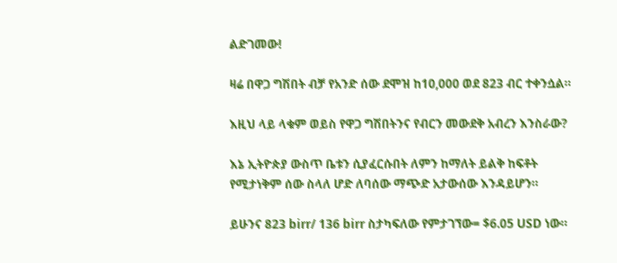ልድገመው!

ዛሬ በዋጋ ግሽበት ብቻ የአንድ ሰው ደሞዝ ከ10,000 ወደ 823 ብር ተቀንሷል።

እዚህ ላይ ላቁም ወይስ የዋጋ ግሽበትንና የብርን መውደቅ አብረን እንስራው?

እኔ ኢትዮጵያ ውስጥ ቤቱን ሲያፈርሱበት ለምን ከማለት ይልቅ ከፍቶት የሚታነቅም ሰው ስላለ ሆድ ለባሰው ማጭድ አታውሰው እንዳይሆን።

ይሁንና 823 birr/ 136 birr ስታካፍለው የምታገኘው= $6.05 USD ነው።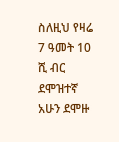ስለዚህ የዛሬ 7 ዓመት 10 ሺ ብር ደሞዝተኛ አሁን ደሞዙ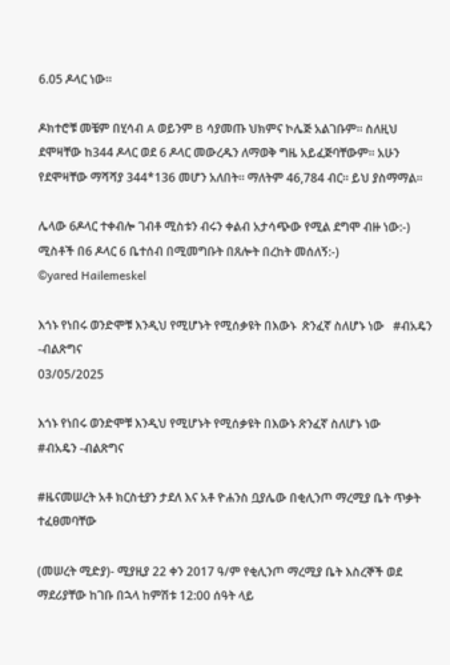6.05 ዶላር ነው።

ዶክተሮቹ መቼም በሂሳብ A ወይንም B ሳያመጡ ህክምና ኮሌጅ አልገቡም። ስለዚህ ደሞዛቸው ከ344 ዶላር ወደ 6 ዶላር መውረዱን ለማወቅ ግዜ አይፈጅባቸውም። አሁን የደሞዛቸው ማሻሻያ 344*136 መሆን አለበት። ማለትም 46,784 ብር። ይህ ያስማማል።

ሌላው 6ዶላር ተቀብሎ ገብቶ ሚስቱን ብሩን ቀልብ አታሳጭው የሚል ደግሞ ብዙ ነው:-) ሚስቶች በ6 ዶላር 6 ቤተሰብ በሚመግቡት በጸሎት በረከት መሰለኝ:-)
©yared Hailemeskel

እጎኑ የነበሩ ወንድሞቹ እንዲህ የሚሆኑት የሚሰቃዩት በእውኑ  ጽንፈኛ ስለሆኑ ነው   #ብአዴን -ብልጽግና
03/05/2025

እጎኑ የነበሩ ወንድሞቹ እንዲህ የሚሆኑት የሚሰቃዩት በእውኑ ጽንፈኛ ስለሆኑ ነው
#ብአዴን -ብልጽግና

#ዜናመሠረት አቶ ክርስቲያን ታደለ እና አቶ ዮሐንስ ቧያሌው በቂሊንጦ ማረሚያ ቤት ጥቃት ተፈፀመባቸው

(መሠረት ሚድያ)- ሚያዚያ 22 ቀን 2017 ዓ/ም የቂሊንጦ ማረሚያ ቤት እስረኞች ወደ ማደሪያቸው ከገቡ በኋላ ከምሽቱ 12:00 ሰዓት ላይ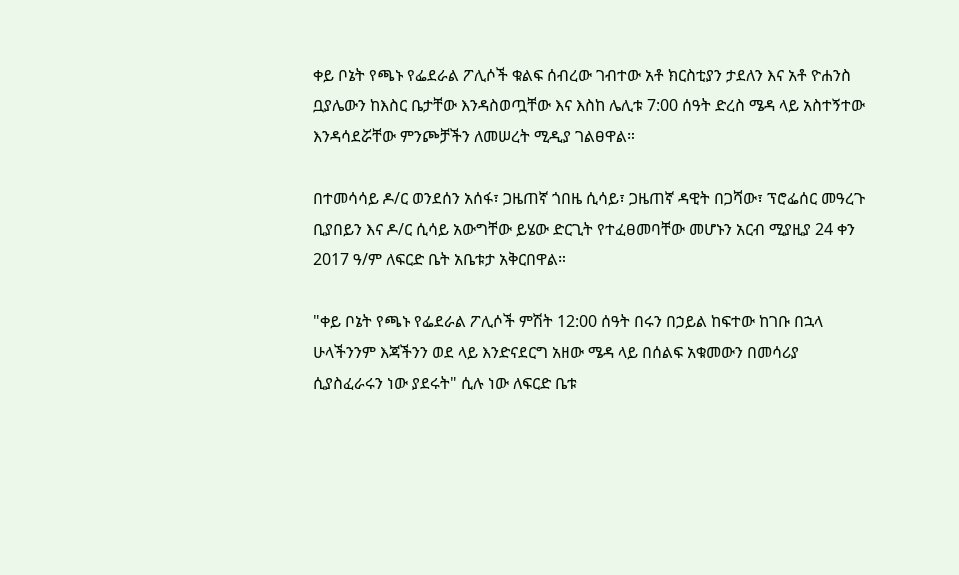ቀይ ቦኔት የጫኑ የፌደራል ፖሊሶች ቁልፍ ሰብረው ገብተው አቶ ክርስቲያን ታደለን እና አቶ ዮሐንስ ቧያሌውን ከእስር ቤታቸው እንዳስወጧቸው እና እስከ ሌሊቱ 7:00 ሰዓት ድረስ ሜዳ ላይ አስተኝተው እንዳሳደሯቸው ምንጮቻችን ለመሠረት ሚዲያ ገልፀዋል።

በተመሳሳይ ዶ/ር ወንደሰን አሰፋ፣ ጋዜጠኛ ጎበዜ ሲሳይ፣ ጋዜጠኛ ዳዊት በጋሻው፣ ፕሮፌሰር መዓረጉ ቢያበይን እና ዶ/ር ሲሳይ አውግቸው ይሄው ድርጊት የተፈፀመባቸው መሆኑን አርብ ሚያዚያ 24 ቀን 2017 ዓ/ም ለፍርድ ቤት አቤቱታ አቅርበዋል።

"ቀይ ቦኔት የጫኑ የፌደራል ፖሊሶች ምሽት 12:00 ሰዓት በሩን በኃይል ከፍተው ከገቡ በኋላ ሁላችንንም እጃችንን ወደ ላይ እንድናደርግ አዘው ሜዳ ላይ በሰልፍ አቁመውን በመሳሪያ ሲያስፈራሩን ነው ያደሩት" ሲሉ ነው ለፍርድ ቤቱ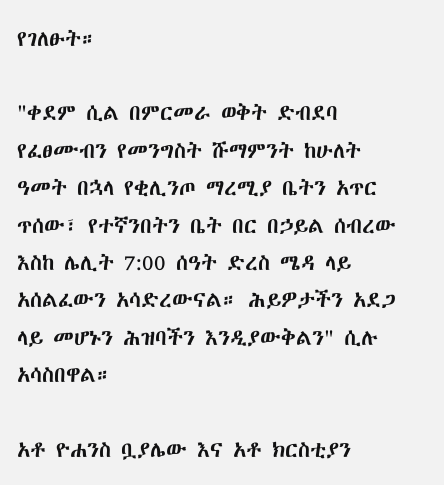የገለፁት።

"ቀደም ሲል በምርመራ ወቅት ድብደባ የፈፀሙብን የመንግስት ሹማምንት ከሁለት ዓመት በኋላ የቂሊንጦ ማረሚያ ቤትን አጥር ጥሰው፣ የተኛንበትን ቤት በር በኃይል ሰብረው እስከ ሌሊት 7:00 ሰዓት ድረስ ሜዳ ላይ አሰልፈውን አሳድረውናል። ሕይዎታችን አደጋ ላይ መሆኑን ሕዝባችን እንዲያውቅልን" ሲሉ አሳስበዋል።

አቶ ዮሐንስ ቧያሌው እና አቶ ክርስቲያን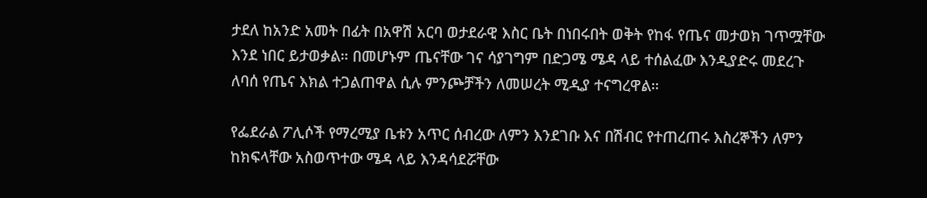ታደለ ከአንድ አመት በፊት በአዋሽ አርባ ወታደራዊ እስር ቤት በነበሩበት ወቅት የከፋ የጤና መታወክ ገጥሟቸው እንደ ነበር ይታወቃል። በመሆኑም ጤናቸው ገና ሳያገግም በድጋሜ ሜዳ ላይ ተሰልፈው እንዲያድሩ መደረጉ ለባሰ የጤና እክል ተጋልጠዋል ሲሉ ምንጮቻችን ለመሠረት ሚዲያ ተናግረዋል።

የፌደራል ፖሊሶች የማረሚያ ቤቱን አጥር ሰብረው ለምን እንደገቡ እና በሽብር የተጠረጠሩ እስረኞችን ለምን ከክፍላቸው አስወጥተው ሜዳ ላይ እንዳሳደሯቸው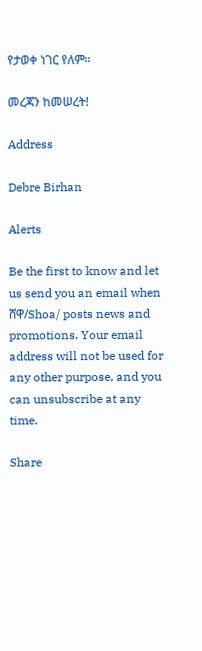የታወቀ ነገር የለም።

መረጃን ከመሠረት!

Address

Debre Birhan

Alerts

Be the first to know and let us send you an email when ሸዋ/Shoa/ posts news and promotions. Your email address will not be used for any other purpose, and you can unsubscribe at any time.

Share